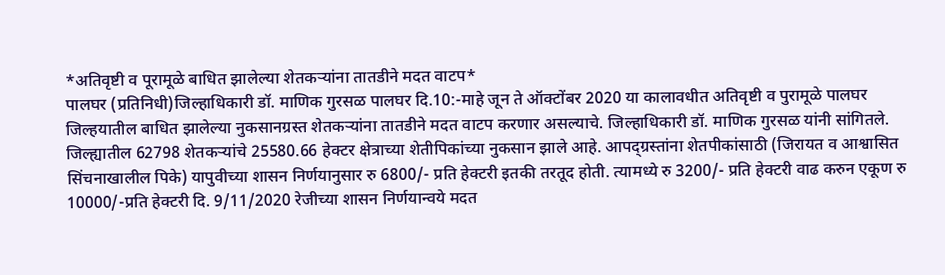*अतिवृष्टी व पूरामूळे बाधित झालेल्या शेतकऱ्यांना तातडीने मदत वाटप*
पालघर (प्रतिनिधी)जिल्हाधिकारी डॉ. माणिक गुरसळ पालघर दि.10:-माहे जून ते ऑक्टोंबर 2020 या कालावधीत अतिवृष्टी व पुरामूळे पालघर जिल्हयातील बाधित झालेल्या नुकसानग्रस्त शेतकऱ्यांना तातडीने मदत वाटप करणार असल्याचे. जिल्हाधिकारी डॉ. माणिक गुरसळ यांनी सांगितले. जिल्ह्यातील 62798 शेतकऱ्यांचे 25580.66 हेक्टर क्षेत्राच्या शेतीपिकांच्या नुकसान झाले आहे. आपद्ग्रस्तांना शेतपीकांसाठी (जिरायत व आश्वासित सिंचनाखालील पिके) यापुवीच्या शासन निर्णयानुसार रु 6800/- प्रति हेक्टरी इतकी तरतूद होती. त्यामध्ये रु 3200/- प्रति हेक्टरी वाढ करुन एकूण रु 10000/-प्रति हेक्टरी दि. 9/11/2020 रेजीच्या शासन निर्णयान्वये मदत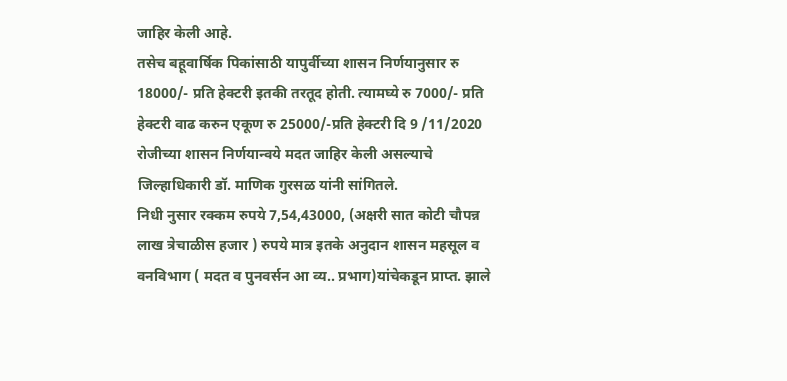जाहिर केली आहे.
तसेच बहूवार्षिक पिकांसाठी यापुर्वीच्या शासन निर्णयानुसार रु 18000/- प्रति हेक्टरी इतकी तरतूद होती. त्यामघ्ये रु 7000/- प्रति हेक्टरी वाढ करुन एकूण रु 25000/-प्रति हेक्टरी दि 9 /11/2020 रोजीच्या शासन निर्णयान्वये मदत जाहिर केली असल्याचे जिल्हाधिकारी डॉ. माणिक गुरसळ यांनी सांगितले.
निधी नुसार रक्कम रुपये 7,54,43000, (अक्षरी सात कोटी चौपन्न लाख त्रेचाळीस हजार ) रुपये मात्र इतके अनुदान शासन महसूल व वनविभाग ( मदत व पुनवर्सन आ व्य.. प्रभाग)यांचेकडून प्राप्त. झाले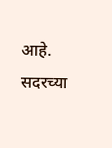आहे. सदरच्या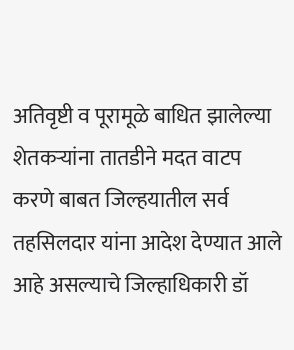अतिवृष्टी व पूरामूळे बाधित झालेल्या शेतकऱ्यांना तातडीने मदत वाटप करणे बाबत जिल्हयातील सर्व तहसिलदार यांना आदेश देण्यात आले आहे असल्याचे जिल्हाधिकारी डॉ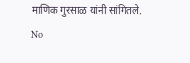माणिक गुरसाळ यांनी सांगितले.
No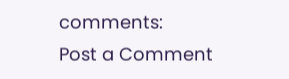comments:
Post a Comment